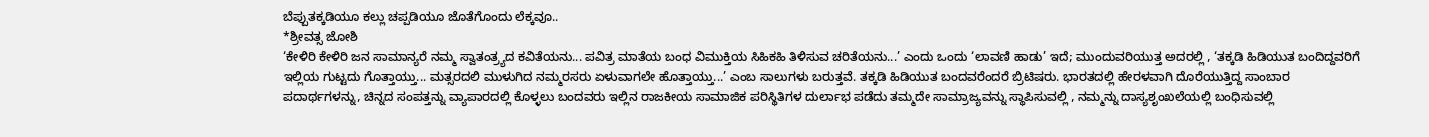ಬೆಪ್ಪುತಕ್ಕಡಿಯೂ ಕಲ್ಲು ಚಪ್ಪಡಿಯೂ ಜೊತೆಗೊಂದು ಲೆಕ್ಕವೂ..
*ಶ್ರೀವತ್ಸ ಜೋಶಿ
‘ಕೇಳಿರಿ ಕೇಳಿರಿ ಜನ ಸಾಮಾನ್ಯರೆ ನಮ್ಮ ಸ್ವಾತಂತ್ರ್ಯದ ಕವಿತೆಯನು... ಪವಿತ್ರ ಮಾತೆಯ ಬಂಧ ವಿಮುಕ್ತಿಯ ಸಿಹಿಕಹಿ ತಿಳಿಸುವ ಚರಿತೆಯನು...’ ಎಂದು ಒಂದು ‘ಲಾವಣಿ ಹಾಡು’ ಇದೆ; ಮುಂದುವರಿಯುತ್ತ ಅದರಲ್ಲಿ , ‘ತಕ್ಕಡಿ ಹಿಡಿಯುತ ಬಂದಿದ್ದವರಿಗೆ ಇಲ್ಲಿಯ ಗುಟ್ಟದು ಗೊತ್ತಾಯ್ತು... ಮತ್ಸರದಲಿ ಮುಳುಗಿದ ನಮ್ಮರಸರು ಏಳುವಾಗಲೇ ಹೊತ್ತಾಯ್ತು...’ ಎಂಬ ಸಾಲುಗಳು ಬರುತ್ತವೆ. ತಕ್ಕಡಿ ಹಿಡಿಯುತ ಬಂದವರೆಂದರೆ ಬ್ರಿಟಿಷರು. ಭಾರತದಲ್ಲಿ ಹೇರಳವಾಗಿ ದೊರೆಯುತ್ತಿದ್ದ ಸಾಂಬಾರ ಪದಾರ್ಥಗಳನ್ನು, ಚಿನ್ನದ ಸಂಪತ್ತನ್ನು ವ್ಯಾಪಾರದಲ್ಲಿ ಕೊಳ್ಳಲು ಬಂದವರು ಇಲ್ಲಿನ ರಾಜಕೀಯ ಸಾಮಾಜಿಕ ಪರಿಸ್ಥಿತಿಗಳ ದುರ್ಲಾಭ ಪಡೆದು ತಮ್ಮದೇ ಸಾಮ್ರಾಜ್ಯವನ್ನು ಸ್ಥಾಪಿಸುವಲ್ಲಿ , ನಮ್ಮನ್ನು ದಾಸ್ಯಶೃಂಖಲೆಯಲ್ಲಿ ಬಂಧಿಸುವಲ್ಲಿ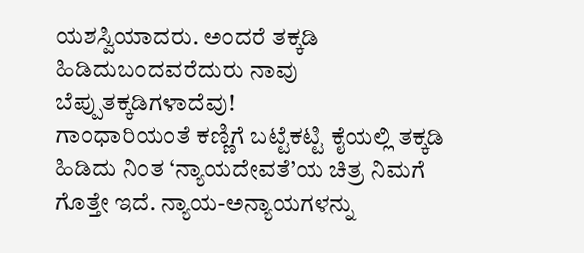ಯಶಸ್ವಿಯಾದರು. ಅಂದರೆ ತಕ್ಕಡಿ ಹಿಡಿದುಬಂದವರೆದುರು ನಾವು ಬೆಪ್ಪುತಕ್ಕಡಿಗಳಾದೆವು!
ಗಾಂಧಾರಿಯಂತೆ ಕಣ್ಣಿಗೆ ಬಟ್ಟೆಕಟ್ಟಿ ಕೈಯಲ್ಲಿ ತಕ್ಕಡಿ ಹಿಡಿದು ನಿಂತ ‘ನ್ಯಾಯದೇವತೆ’ಯ ಚಿತ್ರ ನಿಮಗೆ ಗೊತ್ತೇ ಇದೆ. ನ್ಯಾಯ-ಅನ್ಯಾಯಗಳನ್ನು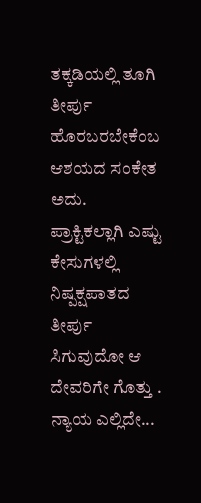ತಕ್ಕಡಿಯಲ್ಲಿ ತೂಗಿ ತೀರ್ಪು ಹೊರಬರಬೇಕೆಂಬ ಆಶಯದ ಸಂಕೇತ ಅದು. ಪ್ರಾಕ್ಟಿಕಲ್ಲಾಗಿ ಎಷ್ಟು ಕೇಸುಗಳಲ್ಲಿ ನಿಷ್ಪಕ್ಷಪಾತದ ತೀರ್ಪು ಸಿಗುವುದೋ ಆ ದೇವರಿಗೇ ಗೊತ್ತು . ನ್ಯಾಯ ಎಲ್ಲಿದೇ...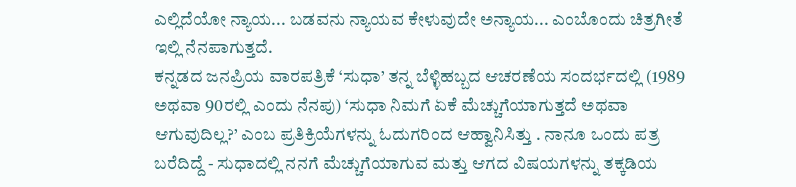ಎಲ್ಲಿದೆಯೋ ನ್ಯಾಯ... ಬಡವನು ನ್ಯಾಯವ ಕೇಳುವುದೇ ಅನ್ಯಾಯ... ಎಂಬೊಂದು ಚಿತ್ರಗೀತೆ ಇಲ್ಲಿ ನೆನಪಾಗುತ್ತದೆ.
ಕನ್ನಡದ ಜನಪ್ರಿಯ ವಾರಪತ್ರಿಕೆ ‘ಸುಧಾ’ ತನ್ನ ಬೆಳ್ಳಿಹಬ್ಬದ ಆಚರಣೆಯ ಸಂದರ್ಭದಲ್ಲಿ (1989 ಅಥವಾ 90ರಲ್ಲಿ ಎಂದು ನೆನಪು) ‘ಸುಧಾ ನಿಮಗೆ ಏಕೆ ಮೆಚ್ಚುಗೆಯಾಗುತ್ತದೆ ಅಥವಾ ಆಗುವುದಿಲ್ಲ?’ ಎಂಬ ಪ್ರತಿಕ್ರಿಯೆಗಳನ್ನು ಓದುಗರಿಂದ ಆಹ್ವಾನಿಸಿತ್ತು . ನಾನೂ ಒಂದು ಪತ್ರ ಬರೆದಿದ್ದೆ - ಸುಧಾದಲ್ಲಿ ನನಗೆ ಮೆಚ್ಚುಗೆಯಾಗುವ ಮತ್ತು ಆಗದ ವಿಷಯಗಳನ್ನು ತಕ್ಕಡಿಯ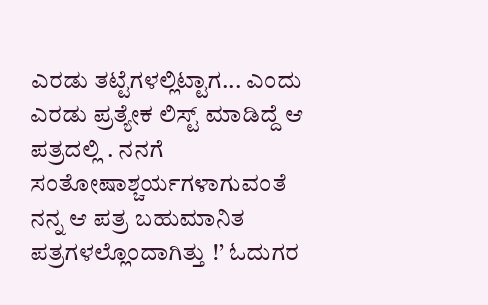ಎರಡು ತಟ್ಟೆಗಳಲ್ಲಿಟ್ಟಾಗ... ಎಂದು ಎರಡು ಪ್ರತ್ಯೇಕ ಲಿಸ್ಟ್ ಮಾಡಿದ್ದೆ ಆ ಪತ್ರದಲ್ಲಿ . ನನಗೆ ಸಂತೋಷಾಶ್ಚರ್ಯಗಳಾಗುವಂತೆ ನನ್ನ ಆ ಪತ್ರ ಬಹುಮಾನಿತ ಪತ್ರಗಳಲ್ಲೊಂದಾಗಿತ್ತು !’ ಓದುಗರ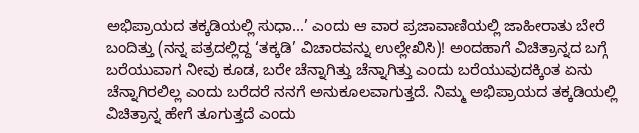ಅಭಿಪ್ರಾಯದ ತಕ್ಕಡಿಯಲ್ಲಿ ಸುಧಾ...’ ಎಂದು ಆ ವಾರ ಪ್ರಜಾವಾಣಿಯಲ್ಲಿ ಜಾಹೀರಾತು ಬೇರೆ ಬಂದಿತ್ತು (ನನ್ನ ಪತ್ರದಲ್ಲಿದ್ದ ‘ತಕ್ಕಡಿ’ ವಿಚಾರವನ್ನು ಉಲ್ಲೇಖಿಸಿ)! ಅಂದಹಾಗೆ ವಿಚಿತ್ರಾನ್ನದ ಬಗ್ಗೆ ಬರೆಯುವಾಗ ನೀವು ಕೂಡ, ಬರೇ ಚೆನ್ನಾಗಿತ್ತು ಚೆನ್ನಾಗಿತ್ತು ಎಂದು ಬರೆಯುವುದಕ್ಕಿಂತ ಏನು ಚೆನ್ನಾಗಿರಲಿಲ್ಲ ಎಂದು ಬರೆದರೆ ನನಗೆ ಅನುಕೂಲವಾಗುತ್ತದೆ. ನಿಮ್ಮ ಅಭಿಪ್ರಾಯದ ತಕ್ಕಡಿಯಲ್ಲಿ ವಿಚಿತ್ರಾನ್ನ ಹೇಗೆ ತೂಗುತ್ತದೆ ಎಂದು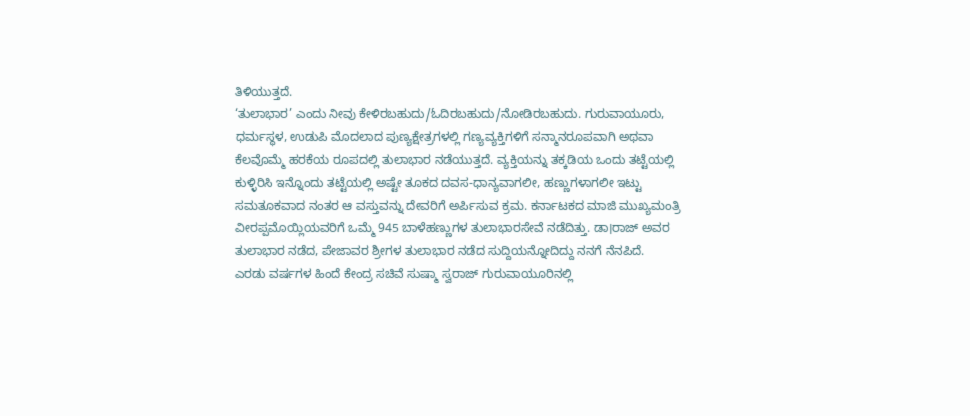ತಿಳಿಯುತ್ತದೆ.
‘ತುಲಾಭಾರ’ ಎಂದು ನೀವು ಕೇಳಿರಬಹುದು/ಓದಿರಬಹುದು/ನೋಡಿರಬಹುದು. ಗುರುವಾಯೂರು, ಧರ್ಮಸ್ಥಳ, ಉಡುಪಿ ಮೊದಲಾದ ಪುಣ್ಯಕ್ಷೇತ್ರಗಳಲ್ಲಿ ಗಣ್ಯವ್ಯಕ್ತಿಗಳಿಗೆ ಸನ್ಮಾನರೂಪವಾಗಿ ಅಥವಾ ಕೆಲವೊಮ್ಮೆ ಹರಕೆಯ ರೂಪದಲ್ಲಿ ತುಲಾಭಾರ ನಡೆಯುತ್ತದೆ. ವ್ಯಕ್ತಿಯನ್ನು ತಕ್ಕಡಿಯ ಒಂದು ತಟ್ಟೆಯಲ್ಲಿ ಕುಳ್ಳಿರಿಸಿ ಇನ್ನೊಂದು ತಟ್ಟೆಯಲ್ಲಿ ಅಷ್ಟೇ ತೂಕದ ದವಸ-ಧಾನ್ಯವಾಗಲೀ, ಹಣ್ಣುಗಳಾಗಲೀ ಇಟ್ಟು ಸಮತೂಕವಾದ ನಂತರ ಆ ವಸ್ತುವನ್ನು ದೇವರಿಗೆ ಅರ್ಪಿಸುವ ಕ್ರಮ. ಕರ್ನಾಟಕದ ಮಾಜಿ ಮುಖ್ಯಮಂತ್ರಿ ವೀರಪ್ಪಮೊಯ್ಲಿಯವರಿಗೆ ಒಮ್ಮೆ 945 ಬಾಳೆಹಣ್ಣುಗಳ ತುಲಾಭಾರಸೇವೆ ನಡೆದಿತ್ತು. ಡಾ।ರಾಜ್ ಅವರ ತುಲಾಭಾರ ನಡೆದ, ಪೇಜಾವರ ಶ್ರೀಗಳ ತುಲಾಭಾರ ನಡೆದ ಸುದ್ದಿಯನ್ನೋದಿದ್ದು ನನಗೆ ನೆನಪಿದೆ.
ಎರಡು ವರ್ಷಗಳ ಹಿಂದೆ ಕೇಂದ್ರ ಸಚಿವೆ ಸುಷ್ಮಾ ಸ್ವರಾಜ್ ಗುರುವಾಯೂರಿನಲ್ಲಿ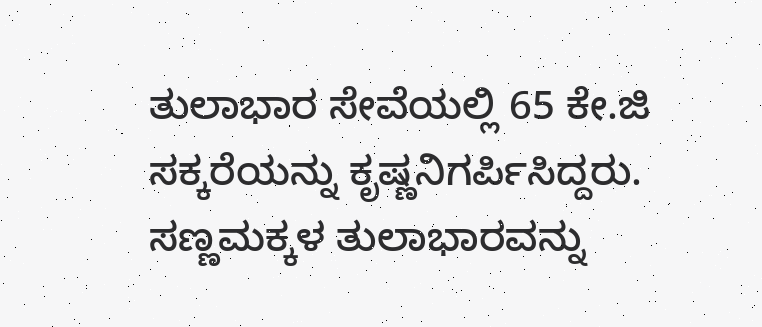ತುಲಾಭಾರ ಸೇವೆಯಲ್ಲಿ 65 ಕೇ.ಜಿ ಸಕ್ಕರೆಯನ್ನು ಕೃಷ್ಣನಿಗರ್ಪಿಸಿದ್ದರು. ಸಣ್ಣಮಕ್ಕಳ ತುಲಾಭಾರವನ್ನು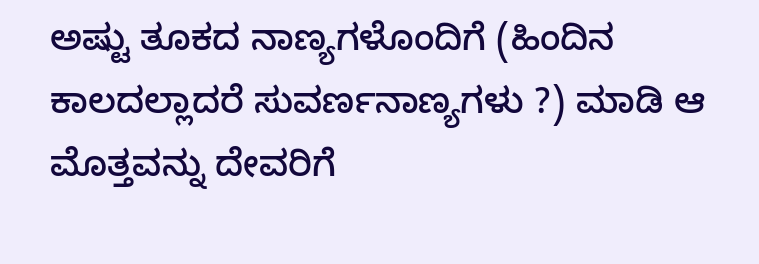ಅಷ್ಟು ತೂಕದ ನಾಣ್ಯಗಳೊಂದಿಗೆ (ಹಿಂದಿನ ಕಾಲದಲ್ಲಾದರೆ ಸುವರ್ಣನಾಣ್ಯಗಳು ?) ಮಾಡಿ ಆ ಮೊತ್ತವನ್ನು ದೇವರಿಗೆ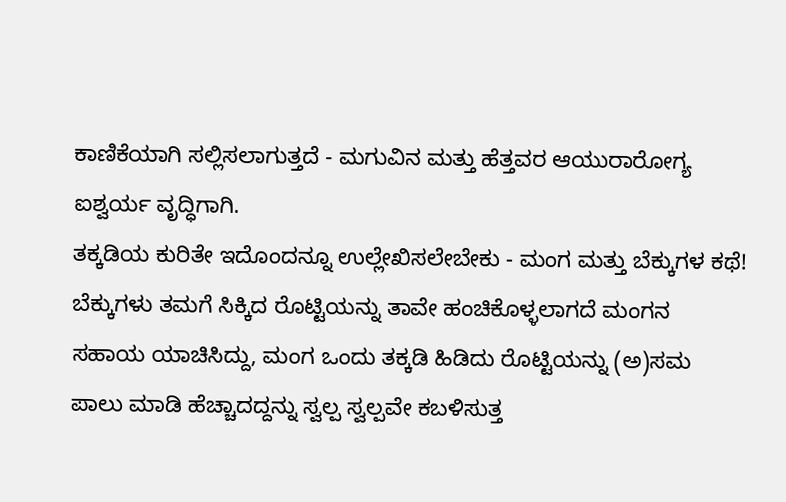ಕಾಣಿಕೆಯಾಗಿ ಸಲ್ಲಿಸಲಾಗುತ್ತದೆ - ಮಗುವಿನ ಮತ್ತು ಹೆತ್ತವರ ಆಯುರಾರೋಗ್ಯ ಐಶ್ವರ್ಯ ವೃದ್ಧಿಗಾಗಿ.
ತಕ್ಕಡಿಯ ಕುರಿತೇ ಇದೊಂದನ್ನೂ ಉಲ್ಲೇಖಿಸಲೇಬೇಕು - ಮಂಗ ಮತ್ತು ಬೆಕ್ಕುಗಳ ಕಥೆ!
ಬೆಕ್ಕುಗಳು ತಮಗೆ ಸಿಕ್ಕಿದ ರೊಟ್ಟಿಯನ್ನು ತಾವೇ ಹಂಚಿಕೊಳ್ಳಲಾಗದೆ ಮಂಗನ ಸಹಾಯ ಯಾಚಿಸಿದ್ದು, ಮಂಗ ಒಂದು ತಕ್ಕಡಿ ಹಿಡಿದು ರೊಟ್ಟಿಯನ್ನು (ಅ)ಸಮ ಪಾಲು ಮಾಡಿ ಹೆಚ್ಚಾದದ್ದನ್ನು ಸ್ವಲ್ಪ ಸ್ವಲ್ಪವೇ ಕಬಳಿಸುತ್ತ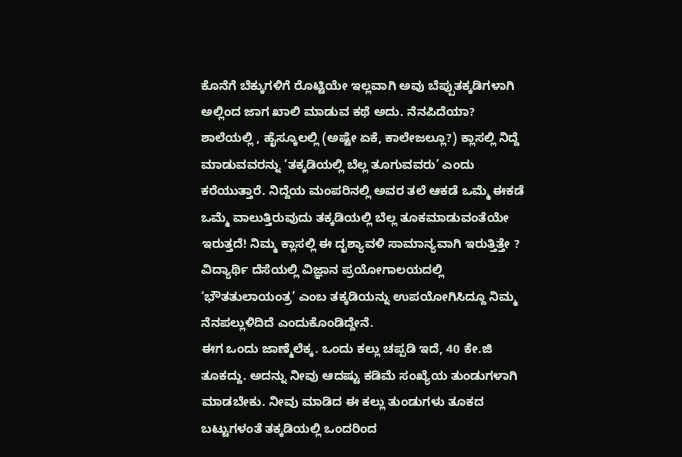ಕೊನೆಗೆ ಬೆಕ್ಕುಗಳಿಗೆ ರೊಟ್ಟಿಯೇ ಇಲ್ಲವಾಗಿ ಅವು ಬೆಪ್ಪುತಕ್ಕಡಿಗಳಾಗಿ ಅಲ್ಲಿಂದ ಜಾಗ ಖಾಲಿ ಮಾಡುವ ಕಥೆ ಅದು. ನೆನಪಿದೆಯಾ?
ಶಾಲೆಯಲ್ಲಿ , ಹೈಸ್ಕೂಲಲ್ಲಿ (ಅಷ್ಟೇ ಏಕೆ, ಕಾಲೇಜಲ್ಲೂ?) ಕ್ಲಾಸಲ್ಲಿ ನಿದ್ದೆ ಮಾಡುವವರನ್ನು ‘ತಕ್ಕಡಿಯಲ್ಲಿ ಬೆಲ್ಲ ತೂಗುವವರು’ ಎಂದು ಕರೆಯುತ್ತಾರೆ. ನಿದ್ದೆಯ ಮಂಪರಿನಲ್ಲಿ ಅವರ ತಲೆ ಆಕಡೆ ಒಮ್ಮೆ ಈಕಡೆ ಒಮ್ಮೆ ವಾಲುತ್ತಿರುವುದು ತಕ್ಕಡಿಯಲ್ಲಿ ಬೆಲ್ಲ ತೂಕಮಾಡುವಂತೆಯೇ ಇರುತ್ತದೆ! ನಿಮ್ಮ ಕ್ಲಾಸಲ್ಲಿ ಈ ದೃಶ್ಯಾವಳಿ ಸಾಮಾನ್ಯವಾಗಿ ಇರುತ್ತಿತ್ತೇ ? ವಿದ್ಯಾರ್ಥಿ ದೆಸೆಯಲ್ಲಿ ವಿಜ್ಞಾನ ಪ್ರಯೋಗಾಲಯದಲ್ಲಿ ‘ಭೌತತುಲಾಯಂತ್ರ’ ಎಂಬ ತಕ್ಕಡಿಯನ್ನು ಉಪಯೋಗಿಸಿದ್ದೂ ನಿಮ್ಮ ನೆನಪಲ್ಲುಳಿದಿದೆ ಎಂದುಕೊಂಡಿದ್ದೇನೆ.
ಈಗ ಒಂದು ಜಾಣ್ಮೆಲೆಕ್ಕ. ಒಂದು ಕಲ್ಲು ಚಪ್ಪಡಿ ಇದೆ, 40 ಕೇ.ಜಿ ತೂಕದ್ದು. ಅದನ್ನು ನೀವು ಆದಷ್ಟು ಕಡಿಮೆ ಸಂಖ್ಯೆಯ ತುಂಡುಗಳಾಗಿ ಮಾಡಬೇಕು. ನೀವು ಮಾಡಿದ ಈ ಕಲ್ಲು ತುಂಡುಗಳು ತೂಕದ ಬಟ್ಟುಗಳಂತೆ ತಕ್ಕಡಿಯಲ್ಲಿ ಒಂದರಿಂದ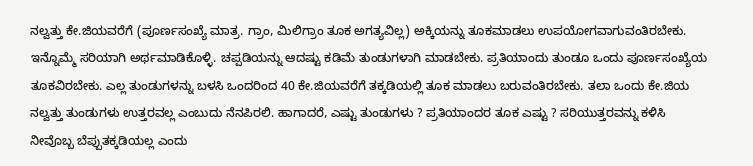ನಲ್ವತ್ತು ಕೇ.ಜಿಯವರೆಗೆ (ಪೂರ್ಣಸಂಖ್ಯೆ ಮಾತ್ರ. ಗ್ರಾಂ, ಮಿಲಿಗ್ರಾಂ ತೂಕ ಅಗತ್ಯವಿಲ್ಲ) ಅಕ್ಕಿಯನ್ನು ತೂಕಮಾಡಲು ಉಪಯೋಗವಾಗುವಂತಿರಬೇಕು. ಇನ್ನೊಮ್ಮೆ ಸರಿಯಾಗಿ ಅರ್ಥಮಾಡಿಕೊಳ್ಳಿ. ಚಪ್ಪಡಿಯನ್ನು ಆದಷ್ಟು ಕಡಿಮೆ ತುಂಡುಗಳಾಗಿ ಮಾಡಬೇಕು. ಪ್ರತಿಯಾಂದು ತುಂಡೂ ಒಂದು ಪೂರ್ಣಸಂಖ್ಯೆಯ ತೂಕವಿರಬೇಕು. ಎಲ್ಲ ತುಂಡುಗಳನ್ನು ಬಳಸಿ ಒಂದರಿಂದ 40 ಕೇ.ಜಿಯವರೆಗೆ ತಕ್ಕಡಿಯಲ್ಲಿ ತೂಕ ಮಾಡಲು ಬರುವಂತಿರಬೇಕು. ತಲಾ ಒಂದು ಕೇ.ಜಿಯ ನಲ್ವತ್ತು ತುಂಡುಗಳು ಉತ್ತರವಲ್ಲ ಎಂಬುದು ನೆನಪಿರಲಿ. ಹಾಗಾದರೆ, ಎಷ್ಟು ತುಂಡುಗಳು ? ಪ್ರತಿಯಾಂದರ ತೂಕ ಎಷ್ಟು ? ಸರಿಯುತ್ತರವನ್ನು ಕಳಿಸಿ ನೀವೊಬ್ಬ ಬೆಪ್ಪುತಕ್ಕಡಿಯಲ್ಲ ಎಂದು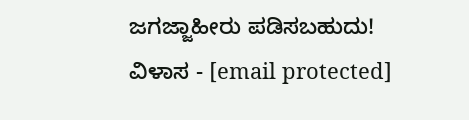ಜಗಜ್ಜಾಹೀರು ಪಡಿಸಬಹುದು!
ವಿಳಾಸ - [email protected]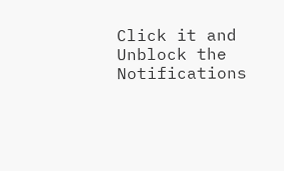Click it and Unblock the Notifications